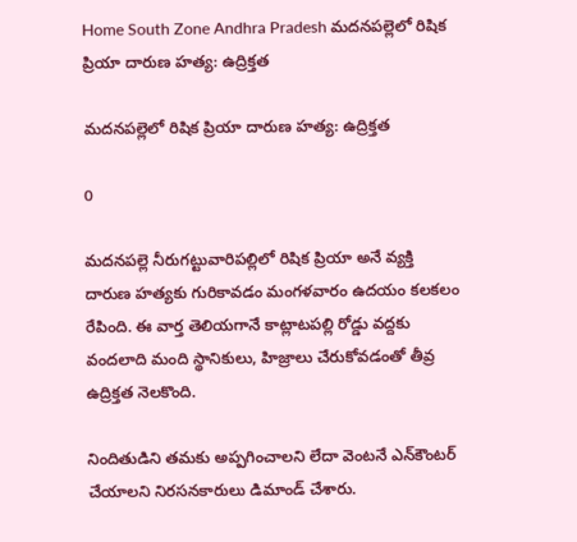Home South Zone Andhra Pradesh మదనపల్లెలో రిషిక ప్రియా దారుణ హత్య: ఉద్రిక్తత

మదనపల్లెలో రిషిక ప్రియా దారుణ హత్య: ఉద్రిక్తత

0

మదనపల్లె నీరుగట్టువారిపల్లిలో రిషిక ప్రియా అనే వ్యక్తి దారుణ హత్యకు గురికావడం మంగళవారం ఉదయం కలకలం రేపింది. ఈ వార్త తెలియగానే కాట్లాటపల్లి రోడ్డు వద్దకు వందలాది మంది స్థానికులు, హిజ్రాలు చేరుకోవడంతో తీవ్ర ఉద్రిక్తత నెలకొంది.

నిందితుడిని తమకు అప్పగించాలని లేదా వెంటనే ఎన్‌కౌంటర్ చేయాలని నిరసనకారులు డిమాండ్ చేశారు.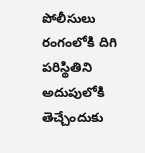పోలీసులు రంగంలోకి దిగి పరిస్థితిని అదుపులోకి తెచ్చేందుకు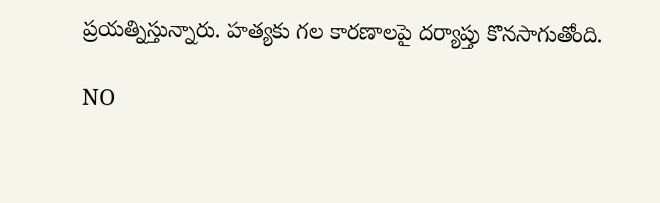ప్రయత్నిస్తున్నారు. హత్యకు గల కారణాలపై దర్యాప్తు కొనసాగుతోంది.

NO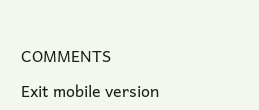COMMENTS

Exit mobile version